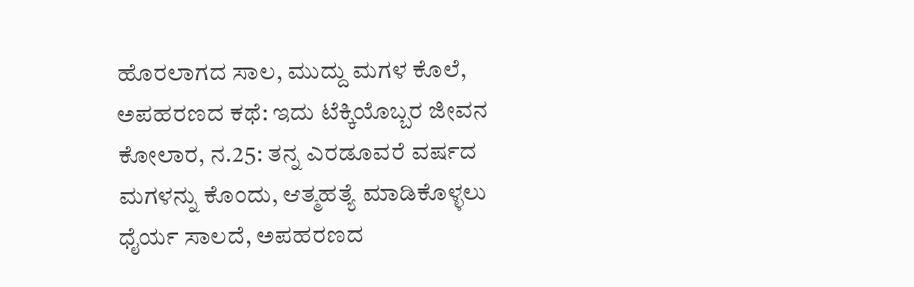ಹೊರಲಾಗದ ಸಾಲ, ಮುದ್ದು ಮಗಳ ಕೊಲೆ, ಅಪಹರಣದ ಕಥೆ: ಇದು ಟೆಕ್ಕಿಯೊಬ್ಬರ ಜೀವನ
ಕೋಲಾರ, ನ.25: ತನ್ನ ಎರಡೂವರೆ ವರ್ಷದ ಮಗಳನ್ನು ಕೊಂದು, ಆತ್ಮಹತ್ಯೆ ಮಾಡಿಕೊಳ್ಳಲು ಧೈರ್ಯ ಸಾಲದೆ, ಅಪಹರಣದ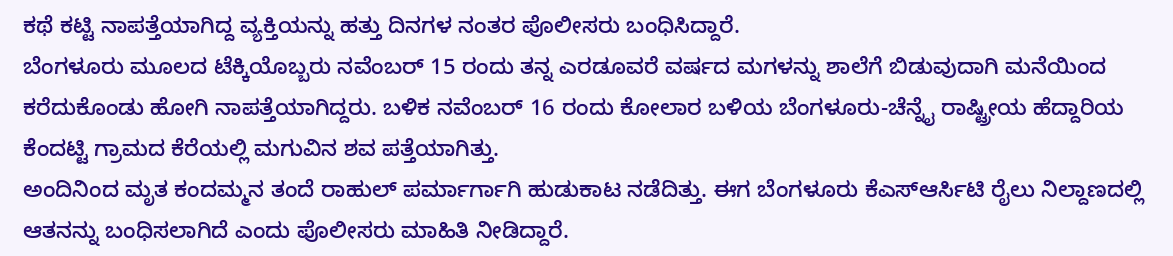ಕಥೆ ಕಟ್ಟಿ ನಾಪತ್ತೆಯಾಗಿದ್ದ ವ್ಯಕ್ತಿಯನ್ನು ಹತ್ತು ದಿನಗಳ ನಂತರ ಪೊಲೀಸರು ಬಂಧಿಸಿದ್ದಾರೆ.
ಬೆಂಗಳೂರು ಮೂಲದ ಟೆಕ್ಕಿಯೊಬ್ಬರು ನವೆಂಬರ್ 15 ರಂದು ತನ್ನ ಎರಡೂವರೆ ವರ್ಷದ ಮಗಳನ್ನು ಶಾಲೆಗೆ ಬಿಡುವುದಾಗಿ ಮನೆಯಿಂದ ಕರೆದುಕೊಂಡು ಹೋಗಿ ನಾಪತ್ತೆಯಾಗಿದ್ದರು. ಬಳಿಕ ನವೆಂಬರ್ 16 ರಂದು ಕೋಲಾರ ಬಳಿಯ ಬೆಂಗಳೂರು-ಚೆನ್ನೈ ರಾಷ್ಟ್ರೀಯ ಹೆದ್ದಾರಿಯ ಕೆಂದಟ್ಟಿ ಗ್ರಾಮದ ಕೆರೆಯಲ್ಲಿ ಮಗುವಿನ ಶವ ಪತ್ತೆಯಾಗಿತ್ತು.
ಅಂದಿನಿಂದ ಮೃತ ಕಂದಮ್ಮನ ತಂದೆ ರಾಹುಲ್ ಪರ್ಮಾರ್ಗಾಗಿ ಹುಡುಕಾಟ ನಡೆದಿತ್ತು. ಈಗ ಬೆಂಗಳೂರು ಕೆಎಸ್ಆರ್ಸಿಟಿ ರೈಲು ನಿಲ್ದಾಣದಲ್ಲಿ ಆತನನ್ನು ಬಂಧಿಸಲಾಗಿದೆ ಎಂದು ಪೊಲೀಸರು ಮಾಹಿತಿ ನೀಡಿದ್ದಾರೆ.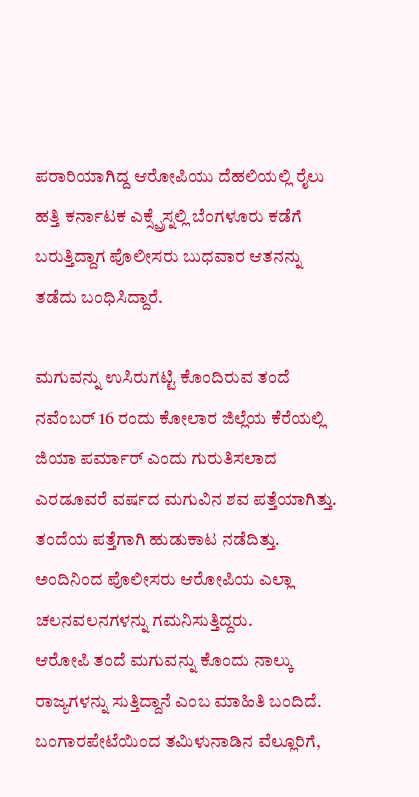ಪರಾರಿಯಾಗಿದ್ದ ಆರೋಪಿಯು ದೆಹಲಿಯಲ್ಲಿ ರೈಲು ಹತ್ತಿ ಕರ್ನಾಟಕ ಎಕ್ಸ್ಪ್ರೆಸ್ನಲ್ಲಿ ಬೆಂಗಳೂರು ಕಡೆಗೆ ಬರುತ್ತಿದ್ದಾಗ ಪೊಲೀಸರು ಬುಧವಾರ ಆತನನ್ನು ತಡೆದು ಬಂಧಿಸಿದ್ದಾರೆ.

ಮಗುವನ್ನು ಉಸಿರುಗಟ್ಟಿ ಕೊಂದಿರುವ ತಂದೆ
ನವೆಂಬರ್ 16 ರಂದು ಕೋಲಾರ ಜಿಲ್ಲೆಯ ಕೆರೆಯಲ್ಲಿ ಜಿಯಾ ಪರ್ಮಾರ್ ಎಂದು ಗುರುತಿಸಲಾದ ಎರಡೂವರೆ ವರ್ಷದ ಮಗುವಿನ ಶವ ಪತ್ತೆಯಾಗಿತ್ತು. ತಂದೆಯ ಪತ್ತೆಗಾಗಿ ಹುಡುಕಾಟ ನಡೆದಿತ್ತು. ಅಂದಿನಿಂದ ಪೊಲೀಸರು ಆರೋಪಿಯ ಎಲ್ಲಾ ಚಲನವಲನಗಳನ್ನು ಗಮನಿಸುತ್ತಿದ್ದರು.
ಆರೋಪಿ ತಂದೆ ಮಗುವನ್ನು ಕೊಂದು ನಾಲ್ಕು ರಾಜ್ಯಗಳನ್ನು ಸುತ್ತಿದ್ದಾನೆ ಎಂಬ ಮಾಹಿತಿ ಬಂದಿದೆ. ಬಂಗಾರಪೇಟೆಯಿಂದ ತಮಿಳುನಾಡಿನ ವೆಲ್ಲೂರಿಗೆ,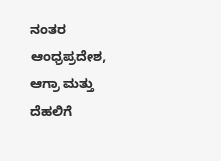ನಂತರ ಆಂಧ್ರಪ್ರದೇಶ, ಆಗ್ರಾ ಮತ್ತು ದೆಹಲಿಗೆ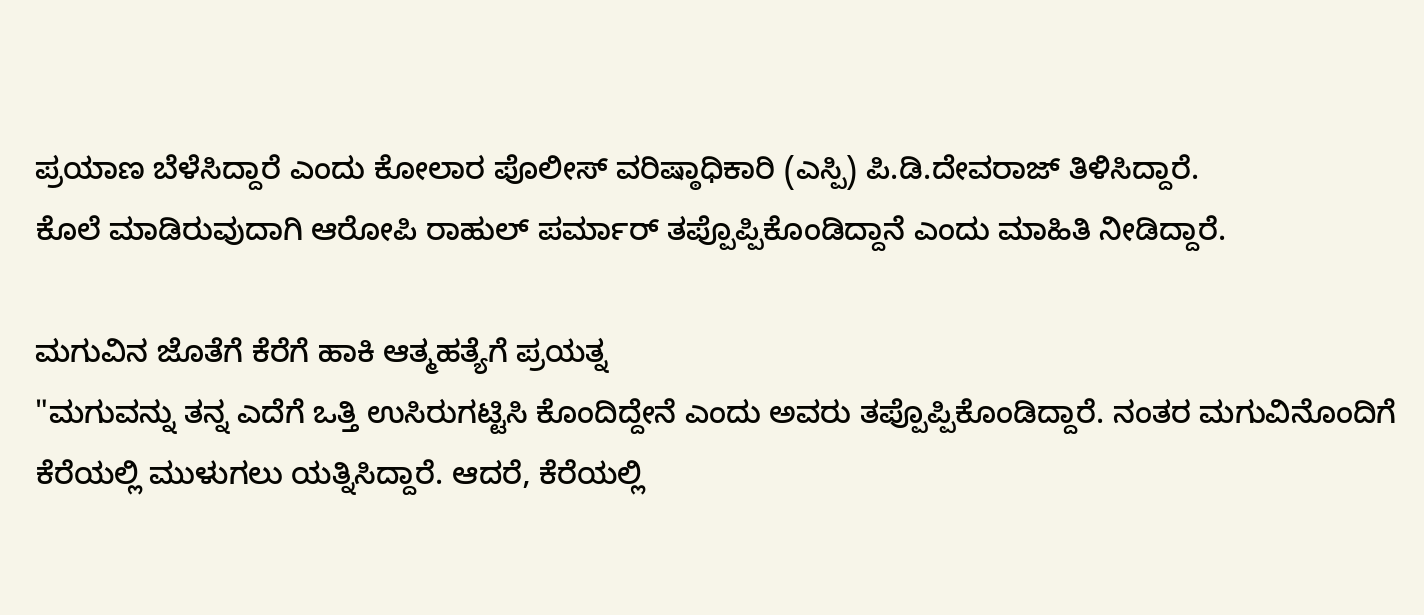ಪ್ರಯಾಣ ಬೆಳೆಸಿದ್ದಾರೆ ಎಂದು ಕೋಲಾರ ಪೊಲೀಸ್ ವರಿಷ್ಠಾಧಿಕಾರಿ (ಎಸ್ಪಿ) ಪಿ.ಡಿ.ದೇವರಾಜ್ ತಿಳಿಸಿದ್ದಾರೆ.
ಕೊಲೆ ಮಾಡಿರುವುದಾಗಿ ಆರೋಪಿ ರಾಹುಲ್ ಪರ್ಮಾರ್ ತಪ್ಪೊಪ್ಪಿಕೊಂಡಿದ್ದಾನೆ ಎಂದು ಮಾಹಿತಿ ನೀಡಿದ್ದಾರೆ.

ಮಗುವಿನ ಜೊತೆಗೆ ಕೆರೆಗೆ ಹಾಕಿ ಆತ್ಮಹತ್ಯೆಗೆ ಪ್ರಯತ್ನ
"ಮಗುವನ್ನು ತನ್ನ ಎದೆಗೆ ಒತ್ತಿ ಉಸಿರುಗಟ್ಟಿಸಿ ಕೊಂದಿದ್ದೇನೆ ಎಂದು ಅವರು ತಪ್ಪೊಪ್ಪಿಕೊಂಡಿದ್ದಾರೆ. ನಂತರ ಮಗುವಿನೊಂದಿಗೆ ಕೆರೆಯಲ್ಲಿ ಮುಳುಗಲು ಯತ್ನಿಸಿದ್ದಾರೆ. ಆದರೆ, ಕೆರೆಯಲ್ಲಿ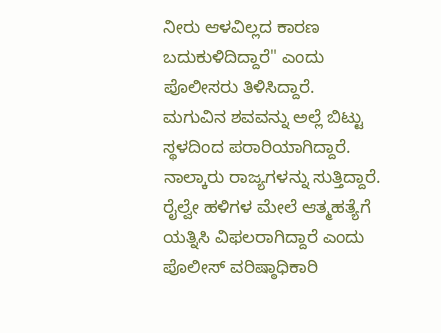ನೀರು ಆಳವಿಲ್ಲದ ಕಾರಣ ಬದುಕುಳಿದಿದ್ದಾರೆ" ಎಂದು ಪೊಲೀಸರು ತಿಳಿಸಿದ್ದಾರೆ.
ಮಗುವಿನ ಶವವನ್ನು ಅಲ್ಲೆ ಬಿಟ್ಟು ಸ್ಥಳದಿಂದ ಪರಾರಿಯಾಗಿದ್ದಾರೆ. ನಾಲ್ಕಾರು ರಾಜ್ಯಗಳನ್ನು ಸುತ್ತಿದ್ದಾರೆ. ರೈಲ್ವೇ ಹಳಿಗಳ ಮೇಲೆ ಆತ್ಮಹತ್ಯೆಗೆ ಯತ್ನಿಸಿ ವಿಫಲರಾಗಿದ್ದಾರೆ ಎಂದು ಪೊಲೀಸ್ ವರಿಷ್ಠಾಧಿಕಾರಿ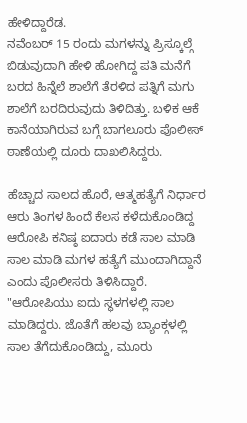ಹೇಳಿದ್ದಾರೆಡ.
ನವೆಂಬರ್ 15 ರಂದು ಮಗಳನ್ನು ಪ್ರಿಸ್ಕೂಲ್ಗೆ ಬಿಡುವುದಾಗಿ ಹೇಳಿ ಹೋಗಿದ್ದ ಪತಿ ಮನೆಗೆ ಬರದ ಹಿನ್ನೆಲೆ ಶಾಲೆಗೆ ತೆರಳಿದ ಪತ್ನಿಗೆ ಮಗು ಶಾಲೆಗೆ ಬರದಿರುವುದು ತಿಳಿದಿತ್ತು. ಬಳಿಕ ಆಕೆ ಕಾನೆಯಾಗಿರುವ ಬಗ್ಗೆ ಬಾಗಲೂರು ಪೊಲೀಸ್ ಠಾಣೆಯಲ್ಲಿ ದೂರು ದಾಖಲಿಸಿದ್ದರು.

ಹೆಚ್ಚಾದ ಸಾಲದ ಹೊರೆ, ಆತ್ಮಹತ್ಯೆಗೆ ನಿರ್ಧಾರ
ಆರು ತಿಂಗಳ ಹಿಂದೆ ಕೆಲಸ ಕಳೆದುಕೊಂಡಿದ್ದ ಆರೋಪಿ ಕನಿಷ್ಠ ಐದಾರು ಕಡೆ ಸಾಲ ಮಾಡಿ ಸಾಲ ಮಾಡಿ ಮಗಳ ಹತ್ಯೆಗೆ ಮುಂದಾಗಿದ್ದಾನೆ ಎಂದು ಪೊಲೀಸರು ತಿಳಿಸಿದ್ದಾರೆ.
"ಆರೋಪಿಯು ಐದು ಸ್ಥಳಗಳಲ್ಲಿ ಸಾಲ ಮಾಡಿದ್ದರು. ಜೊತೆಗೆ ಹಲವು ಬ್ಯಾಂಕ್ಗಳಲ್ಲಿ ಸಾಲ ತೆಗೆದುಕೊಂಡಿದ್ದು, ಮೂರು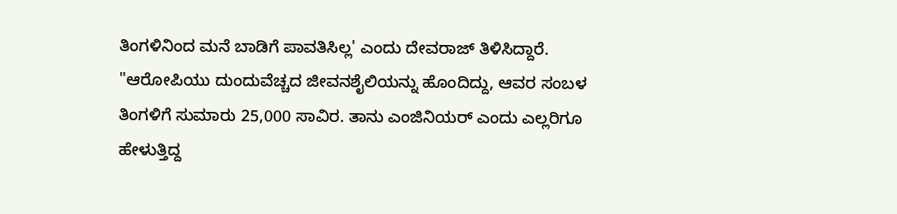ತಿಂಗಳಿನಿಂದ ಮನೆ ಬಾಡಿಗೆ ಪಾವತಿಸಿಲ್ಲ' ಎಂದು ದೇವರಾಜ್ ತಿಳಿಸಿದ್ದಾರೆ.
"ಆರೋಪಿಯು ದುಂದುವೆಚ್ಚದ ಜೀವನಶೈಲಿಯನ್ನು ಹೊಂದಿದ್ದು, ಆವರ ಸಂಬಳ ತಿಂಗಳಿಗೆ ಸುಮಾರು 25,000 ಸಾವಿರ. ತಾನು ಎಂಜಿನಿಯರ್ ಎಂದು ಎಲ್ಲರಿಗೂ ಹೇಳುತ್ತಿದ್ದ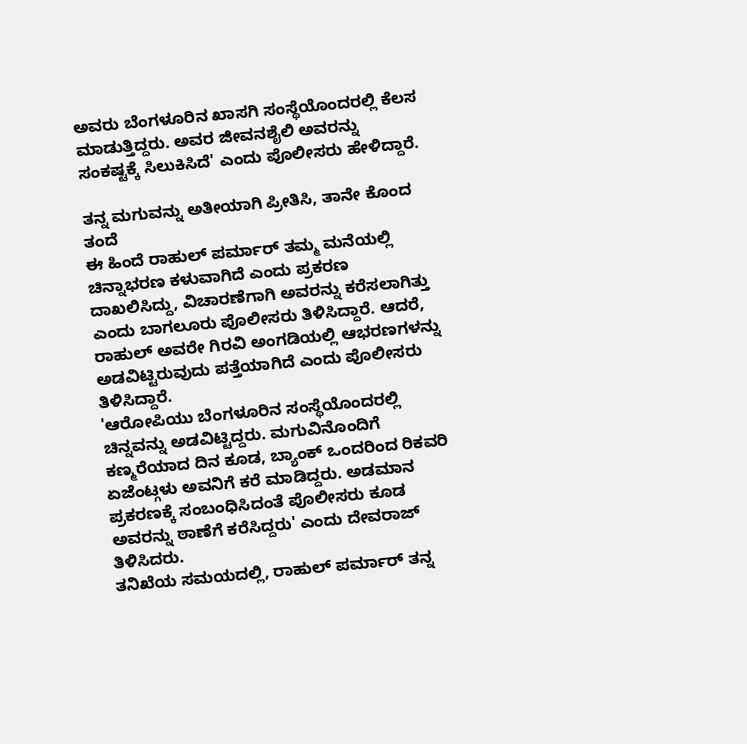ಅವರು ಬೆಂಗಳೂರಿನ ಖಾಸಗಿ ಸಂಸ್ಥೆಯೊಂದರಲ್ಲಿ ಕೆಲಸ ಮಾಡುತ್ತಿದ್ದರು. ಅವರ ಜೀವನಶೈಲಿ ಅವರನ್ನು ಸಂಕಷ್ಟಕ್ಕೆ ಸಿಲುಕಿಸಿದೆ' ಎಂದು ಪೊಲೀಸರು ಹೇಳಿದ್ದಾರೆ.

ತನ್ನ ಮಗುವನ್ನು ಅತೀಯಾಗಿ ಪ್ರೀತಿಸಿ, ತಾನೇ ಕೊಂದ ತಂದೆ
ಈ ಹಿಂದೆ ರಾಹುಲ್ ಪರ್ಮಾರ್ ತಮ್ಮ ಮನೆಯಲ್ಲಿ ಚಿನ್ನಾಭರಣ ಕಳುವಾಗಿದೆ ಎಂದು ಪ್ರಕರಣ ದಾಖಲಿಸಿದ್ದು, ವಿಚಾರಣೆಗಾಗಿ ಅವರನ್ನು ಕರೆಸಲಾಗಿತ್ತು ಎಂದು ಬಾಗಲೂರು ಪೊಲೀಸರು ತಿಳಿಸಿದ್ದಾರೆ. ಆದರೆ, ರಾಹುಲ್ ಅವರೇ ಗಿರವಿ ಅಂಗಡಿಯಲ್ಲಿ ಆಭರಣಗಳನ್ನು ಅಡವಿಟ್ಟಿರುವುದು ಪತ್ತೆಯಾಗಿದೆ ಎಂದು ಪೊಲೀಸರು ತಿಳಿಸಿದ್ದಾರೆ.
'ಆರೋಪಿಯು ಬೆಂಗಳೂರಿನ ಸಂಸ್ಥೆಯೊಂದರಲ್ಲಿ ಚಿನ್ನವನ್ನು ಅಡವಿಟ್ಟಿದ್ದರು. ಮಗುವಿನೊಂದಿಗೆ ಕಣ್ಮರೆಯಾದ ದಿನ ಕೂಡ, ಬ್ಯಾಂಕ್ ಒಂದರಿಂದ ರಿಕವರಿ ಏಜೆಂಟ್ಗಳು ಅವನಿಗೆ ಕರೆ ಮಾಡಿದ್ದರು. ಅಡಮಾನ ಪ್ರಕರಣಕ್ಕೆ ಸಂಬಂಧಿಸಿದಂತೆ ಪೊಲೀಸರು ಕೂಡ ಅವರನ್ನು ಠಾಣೆಗೆ ಕರೆಸಿದ್ದರು' ಎಂದು ದೇವರಾಜ್ ತಿಳಿಸಿದರು.
ತನಿಖೆಯ ಸಮಯದಲ್ಲಿ, ರಾಹುಲ್ ಪರ್ಮಾರ್ ತನ್ನ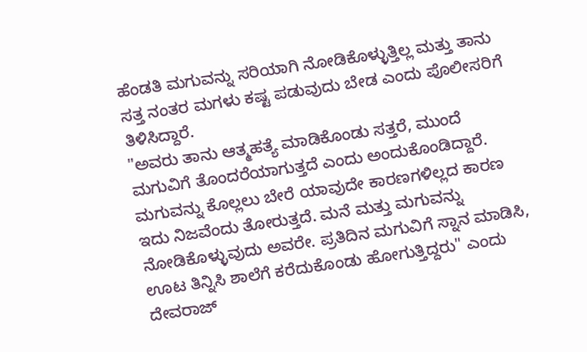ಹೆಂಡತಿ ಮಗುವನ್ನು ಸರಿಯಾಗಿ ನೋಡಿಕೊಳ್ಳುತ್ತಿಲ್ಲ ಮತ್ತು ತಾನು ಸತ್ತ ನಂತರ ಮಗಳು ಕಷ್ಟ ಪಡುವುದು ಬೇಡ ಎಂದು ಪೊಲೀಸರಿಗೆ ತಿಳಿಸಿದ್ದಾರೆ.
"ಅವರು ತಾನು ಆತ್ಮಹತ್ಯೆ ಮಾಡಿಕೊಂಡು ಸತ್ತರೆ, ಮುಂದೆ ಮಗುವಿಗೆ ತೊಂದರೆಯಾಗುತ್ತದೆ ಎಂದು ಅಂದುಕೊಂಡಿದ್ದಾರೆ. ಮಗುವನ್ನು ಕೊಲ್ಲಲು ಬೇರೆ ಯಾವುದೇ ಕಾರಣಗಳಿಲ್ಲದ ಕಾರಣ ಇದು ನಿಜವೆಂದು ತೋರುತ್ತದೆ. ಮನೆ ಮತ್ತು ಮಗುವನ್ನು ನೋಡಿಕೊಳ್ಳುವುದು ಅವರೇ. ಪ್ರತಿದಿನ ಮಗುವಿಗೆ ಸ್ನಾನ ಮಾಡಿಸಿ, ಊಟ ತಿನ್ನಿಸಿ ಶಾಲೆಗೆ ಕರೆದುಕೊಂಡು ಹೋಗುತ್ತಿದ್ದರು" ಎಂದು ದೇವರಾಜ್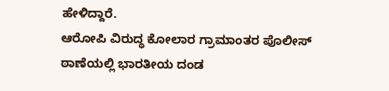ಹೇಳಿದ್ದಾರೆ.
ಆರೋಪಿ ವಿರುದ್ಧ ಕೋಲಾರ ಗ್ರಾಮಾಂತರ ಪೊಲೀಸ್ ಠಾಣೆಯಲ್ಲಿ ಭಾರತೀಯ ದಂಡ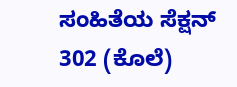ಸಂಹಿತೆಯ ಸೆಕ್ಷನ್ 302 (ಕೊಲೆ)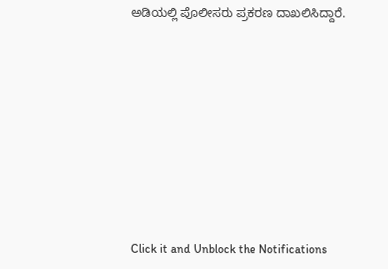ಅಡಿಯಲ್ಲಿ ಪೊಲೀಸರು ಪ್ರಕರಣ ದಾಖಲಿಸಿದ್ದಾರೆ.












Click it and Unblock the Notifications